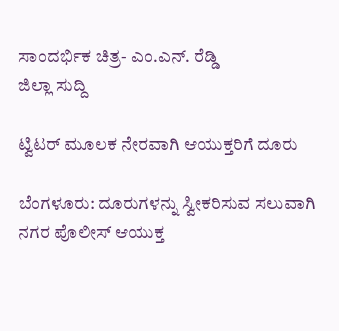ಸಾಂದರ್ಭಿಕ ಚಿತ್ರ- ಎಂ.ಎನ್. ರೆಡ್ಡಿ
ಜಿಲ್ಲಾ ಸುದ್ದಿ

ಟ್ವಿಟರ್ ಮೂಲಕ ನೇರವಾಗಿ ಆಯುಕ್ತರಿಗೆ ದೂರು

ಬೆಂಗಳೂರು: ದೂರುಗಳನ್ನು ಸ್ವೀಕರಿಸುವ ಸಲುವಾಗಿ ನಗರ ಪೊಲೀಸ್ ಆಯುಕ್ತ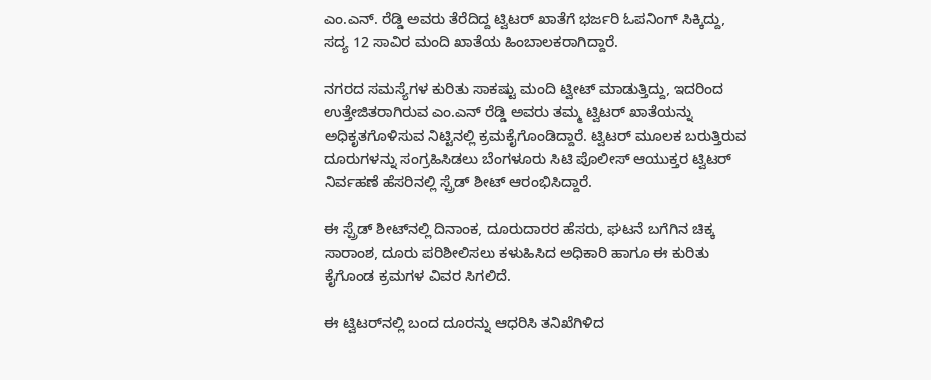ಎಂ.ಎನ್. ರೆಡ್ಡಿ ಅವರು ತೆರೆದಿದ್ದ ಟ್ವಿಟರ್ ಖಾತೆಗೆ ಭರ್ಜರಿ ಓಪನಿಂಗ್ ಸಿಕ್ಕಿದ್ದು, ಸದ್ಯ 12 ಸಾವಿರ ಮಂದಿ ಖಾತೆಯ ಹಿಂಬಾಲಕರಾಗಿದ್ದಾರೆ.

ನಗರದ ಸಮಸ್ಯೆಗಳ ಕುರಿತು ಸಾಕಷ್ಟು ಮಂದಿ ಟ್ವೀಟ್ ಮಾಡುತ್ತಿದ್ದು, ಇದರಿಂದ ಉತ್ತೇಜಿತರಾಗಿರುವ ಎಂ.ಎನ್ ರೆಡ್ಡಿ ಅವರು ತಮ್ಮ ಟ್ವಿಟರ್ ಖಾತೆಯನ್ನು ಅಧಿಕೃತಗೊಳಿಸುವ ನಿಟ್ಟಿನಲ್ಲಿ ಕ್ರಮಕೈಗೊಂಡಿದ್ದಾರೆ. ಟ್ವಿಟರ್ ಮೂಲಕ ಬರುತ್ತಿರುವ ದೂರುಗಳನ್ನು ಸಂಗ್ರಹಿಸಿಡಲು ಬೆಂಗಳೂರು ಸಿಟಿ ಪೊಲೀಸ್ ಆಯುಕ್ತರ ಟ್ವಿಟರ್ ನಿರ್ವಹಣೆ ಹೆಸರಿನಲ್ಲಿ ಸ್ಪ್ರೆಡ್ ಶೀಟ್ ಆರಂಭಿಸಿದ್ದಾರೆ.

ಈ ಸ್ಪ್ರೆಡ್ ಶೀಟ್‌ನಲ್ಲಿ ದಿನಾಂಕ, ದೂರುದಾರರ ಹೆಸರು, ಘಟನೆ ಬಗೆಗಿನ ಚಿಕ್ಕ ಸಾರಾಂಶ, ದೂರು ಪರಿಶೀಲಿಸಲು ಕಳುಹಿಸಿದ ಅಧಿಕಾರಿ ಹಾಗೂ ಈ ಕುರಿತು ಕೈಗೊಂಡ ಕ್ರಮಗಳ ವಿವರ ಸಿಗಲಿದೆ.

ಈ ಟ್ವಿಟರ್‌ನಲ್ಲಿ ಬಂದ ದೂರನ್ನು ಆಧರಿಸಿ ತನಿಖೆಗಿಳಿದ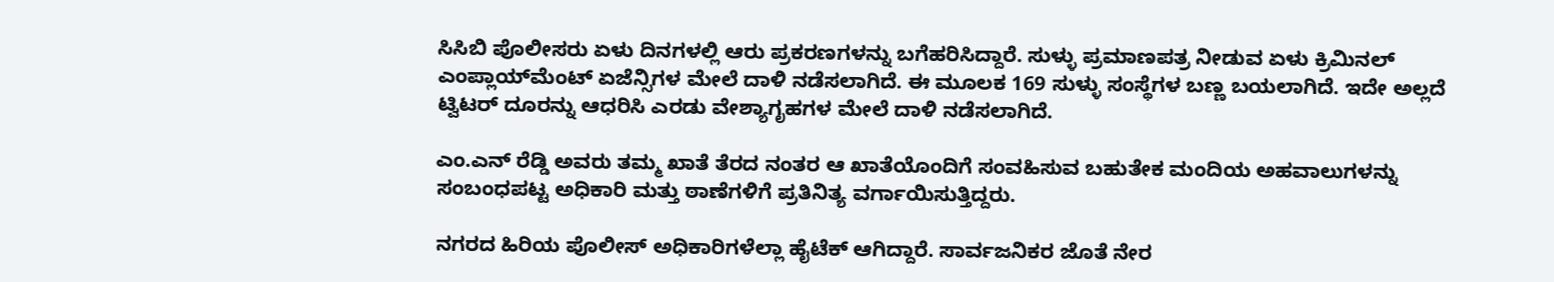ಸಿಸಿಬಿ ಪೊಲೀಸರು ಏಳು ದಿನಗಳಲ್ಲಿ ಆರು ಪ್ರಕರಣಗಳನ್ನು ಬಗೆಹರಿಸಿದ್ದಾರೆ. ಸುಳ್ಳು ಪ್ರಮಾಣಪತ್ರ ನೀಡುವ ಏಳು ಕ್ರಿಮಿನಲ್ ಎಂಪ್ಲಾಯ್‌ಮೆಂಟ್ ಏಜೆನ್ಸಿಗಳ ಮೇಲೆ ದಾಳಿ ನಡೆಸಲಾಗಿದೆ. ಈ ಮೂಲಕ 169 ಸುಳ್ಳು ಸಂಸ್ಥೆಗಳ ಬಣ್ಣ ಬಯಲಾಗಿದೆ. ಇದೇ ಅಲ್ಲದೆ ಟ್ವಿಟರ್ ದೂರನ್ನು ಆಧರಿಸಿ ಎರಡು ವೇಶ್ಯಾಗೃಹಗಳ ಮೇಲೆ ದಾಳಿ ನಡೆಸಲಾಗಿದೆ.

ಎಂ.ಎನ್ ರೆಡ್ಡಿ ಅವರು ತಮ್ಮ ಖಾತೆ ತೆರದ ನಂತರ ಆ ಖಾತೆಯೊಂದಿಗೆ ಸಂವಹಿಸುವ ಬಹುತೇಕ ಮಂದಿಯ ಅಹವಾಲುಗಳನ್ನು ಸಂಬಂಧಪಟ್ಟ ಅಧಿಕಾರಿ ಮತ್ತು ಠಾಣೆಗಳಿಗೆ ಪ್ರತಿನಿತ್ಯ ವರ್ಗಾಯಿಸುತ್ತಿದ್ದರು.

ನಗರದ ಹಿರಿಯ ಪೊಲೀಸ್ ಅಧಿಕಾರಿಗಳೆಲ್ಲಾ ಹೈಟೆಕ್ ಆಗಿದ್ದಾರೆ. ಸಾರ್ವಜನಿಕರ ಜೊತೆ ನೇರ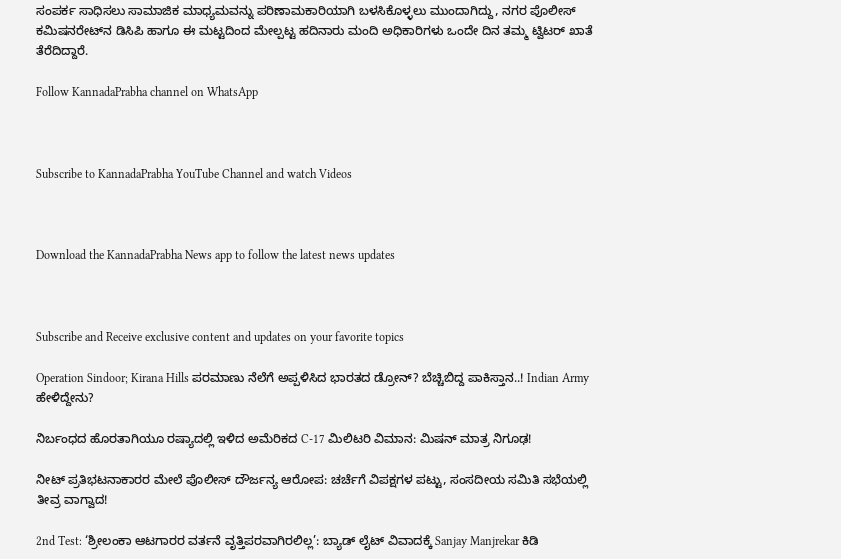ಸಂಪರ್ಕ ಸಾಧಿಸಲು ಸಾಮಾಜಿಕ ಮಾಧ್ಯಮವನ್ನು ಪರಿಣಾಮಕಾರಿಯಾಗಿ ಬಳಸಿಕೊಳ್ಳಲು ಮುಂದಾಗಿದ್ದು, ನಗರ ಪೊಲೀಸ್ ಕಮಿಷನರೇಟ್‌ನ ಡಿಸಿಪಿ ಹಾಗೂ ಈ ಮಟ್ಟದಿಂದ ಮೇಲ್ಪಟ್ಟ ಹದಿನಾರು ಮಂದಿ ಅಧಿಕಾರಿಗಳು ಒಂದೇ ದಿನ ತಮ್ಮ ಟ್ವಿಟರ್ ಖಾತೆ ತೆರೆದಿದ್ದಾರೆ.

Follow KannadaPrabha channel on WhatsApp



Subscribe to KannadaPrabha YouTube Channel and watch Videos



Download the KannadaPrabha News app to follow the latest news updates



Subscribe and Receive exclusive content and updates on your favorite topics

Operation Sindoor; Kirana Hills ಪರಮಾಣು ನೆಲೆಗೆ ಅಪ್ಪಳಿಸಿದ ಭಾರತದ ಡ್ರೋನ್? ಬೆಚ್ಚಿಬಿದ್ದ ಪಾಕಿಸ್ತಾನ..! Indian Army ಹೇಳಿದ್ದೇನು?

ನಿರ್ಬಂಧದ ಹೊರತಾಗಿಯೂ ರಷ್ಯಾದಲ್ಲಿ ಇಳಿದ ಅಮೆರಿಕದ C-17 ಮಿಲಿಟರಿ ವಿಮಾನ: ಮಿಷನ್ ಮಾತ್ರ ನಿಗೂಢ!

ನೀಟ್ ಪ್ರತಿಭಟನಾಕಾರರ ಮೇಲೆ ಪೊಲೀಸ್ ದೌರ್ಜನ್ಯ ಆರೋಪ: ಚರ್ಚೆಗೆ ವಿಪಕ್ಷಗಳ ಪಟ್ಟು, ಸಂಸದೀಯ ಸಮಿತಿ ಸಭೆಯಲ್ಲಿ ತೀವ್ರ ವಾಗ್ವಾದ!

2nd Test: ‘ಶ್ರೀಲಂಕಾ ಆಟಗಾರರ ವರ್ತನೆ ವೃತ್ತಿಪರವಾಗಿರಲಿಲ್ಲ’: ಬ್ಯಾಡ್ ಲೈಟ್ ವಿವಾದಕ್ಕೆ Sanjay Manjrekar ಕಿಡಿ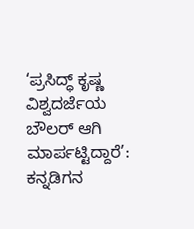‘ಪ್ರಸಿದ್ಧ್ ಕೃಷ್ಣ ವಿಶ್ವದರ್ಜೆಯ ಬೌಲರ್ ಆಗಿ ಮಾರ್ಪಟ್ಟಿದ್ದಾರೆ’: ಕನ್ನಡಿಗನ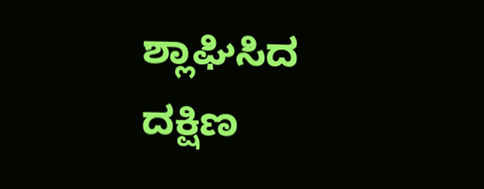ಶ್ಲಾಘಿಸಿದ ದಕ್ಷಿಣ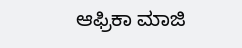ಆಫ್ರಿಕಾ ಮಾಜಿ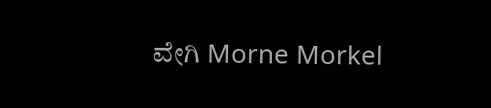ವೇಗಿ Morne Morkel